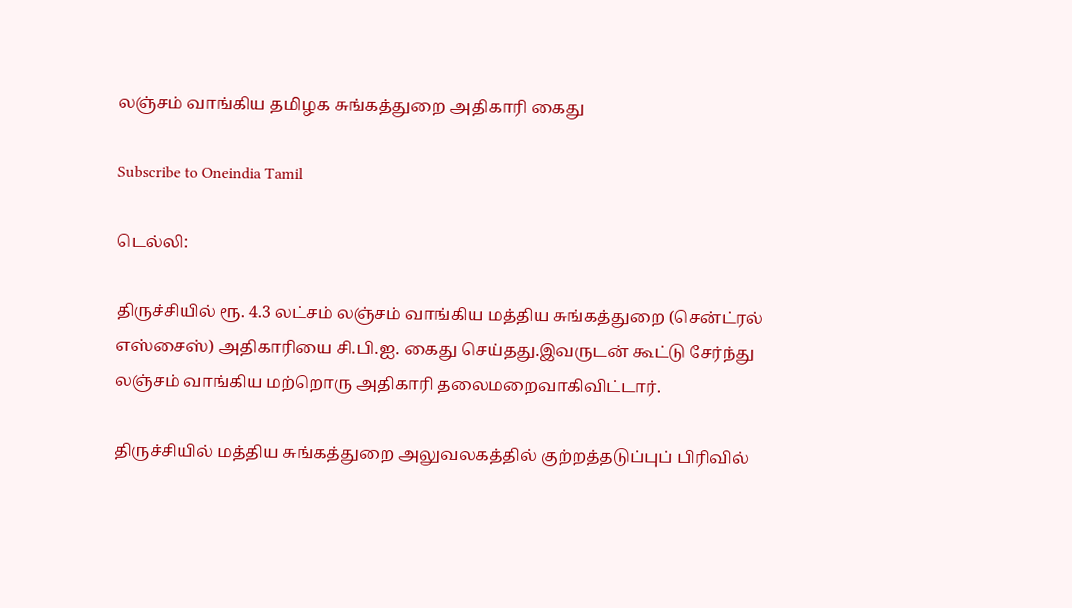லஞ்சம் வாங்கிய தமிழக சுங்கத்துறை அதிகாரி கைது

Subscribe to Oneindia Tamil

டெல்லி:

திருச்சியில் ரூ. 4.3 லட்சம் லஞ்சம் வாங்கிய மத்திய சுங்கத்துறை (சென்ட்ரல் எஸ்சைஸ்) அதிகாரியை சி.பி.ஐ. கைது செய்தது.இவருடன் கூட்டு சேர்ந்து லஞ்சம் வாங்கிய மற்றொரு அதிகாரி தலைமறைவாகிவிட்டார்.

திருச்சியில் மத்திய சுங்கத்துறை அலுவலகத்தில் குற்றத்தடுப்புப் பிரிவில்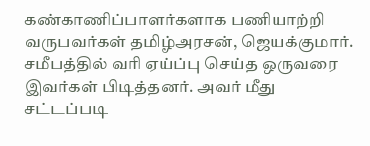கண்காணிப்பாளர்களாக பணியாற்றி வருபவர்கள் தமிழ்அரசன், ஜெயக்குமார். சமீபத்தில் வரி ஏய்ப்பு செய்த ஒருவரை இவர்கள் பிடித்தனர். அவர் மீது சட்டப்படி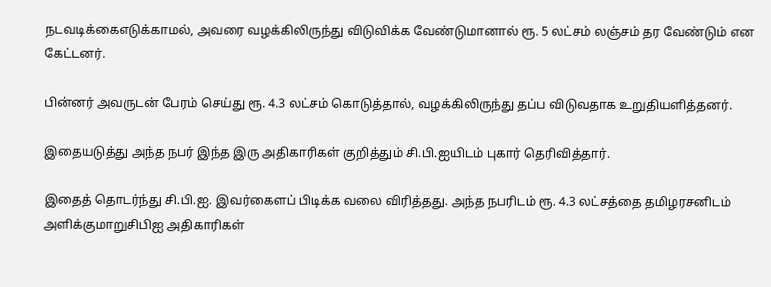நடவடிக்கைஎடுக்காமல், அவரை வழக்கிலிருந்து விடுவிக்க வேண்டுமானால் ரூ. 5 லட்சம் லஞ்சம் தர வேண்டும் என கேட்டனர்.

பின்னர் அவருடன் பேரம் செய்து ரூ. 4.3 லட்சம் கொடுத்தால், வழக்கிலிருந்து தப்ப விடுவதாக உறுதியளித்தனர்.

இதையடுத்து அந்த நபர் இந்த இரு அதிகாரிகள் குறித்தும் சி.பி.ஐயிடம் புகார் தெரிவித்தார்.

இதைத் தொடர்ந்து சி.பி.ஐ. இவர்கைளப் பிடிக்க வலை விரித்தது. அந்த நபரிடம் ரூ. 4.3 லட்சத்தை தமிழரசனிடம் அளிக்குமாறுசிபிஐ அதிகாரிகள்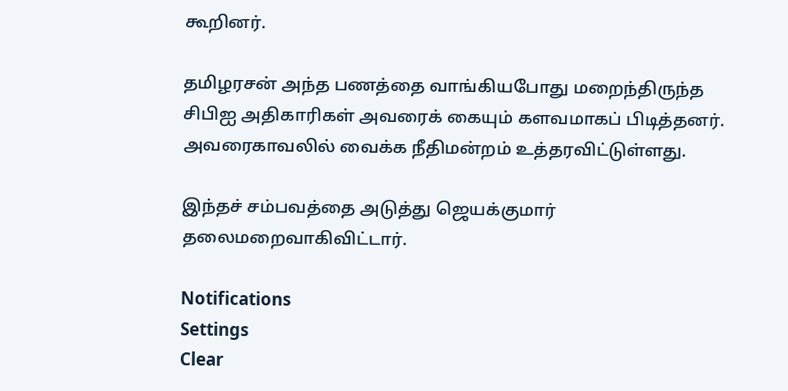கூறினர்.

தமிழரசன் அந்த பணத்தை வாங்கியபோது மறைந்திருந்த சிபிஐ அதிகாரிகள் அவரைக் கையும் களவமாகப் பிடித்தனர். அவரைகாவலில் வைக்க நீதிமன்றம் உத்தரவிட்டுள்ளது.

இந்தச் சம்பவத்தை அடுத்து ஜெயக்குமார் தலைமறைவாகிவிட்டார்.

Notifications
Settings
Clear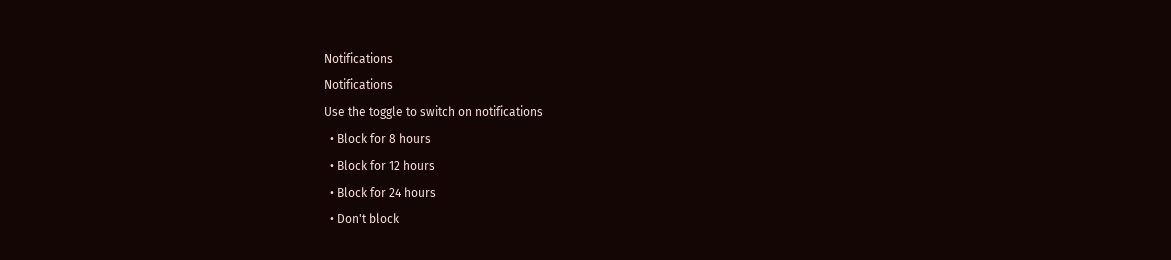Notifications
Notifications
Use the toggle to switch on notifications
  • Block for 8 hours
  • Block for 12 hours
  • Block for 24 hours
  • Don't block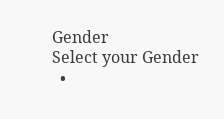Gender
Select your Gender
  •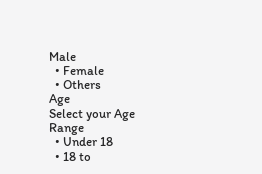Male
  • Female
  • Others
Age
Select your Age Range
  • Under 18
  • 18 to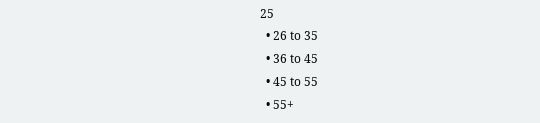25
  • 26 to 35
  • 36 to 45
  • 45 to 55
  • 55+